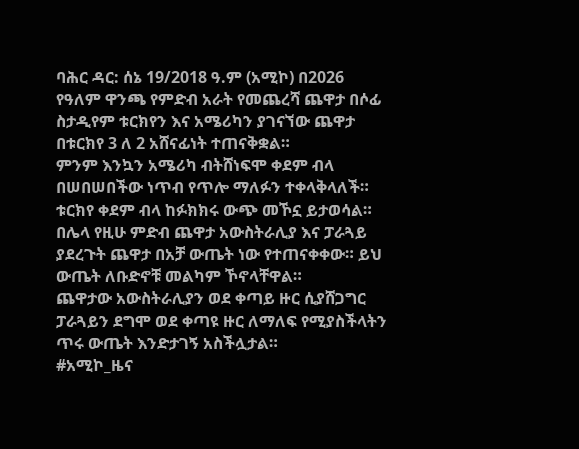ባሕር ዳር: ሰኔ 19/2018 ዓ.ም (አሚኮ) በ2026 የዓለም ዋንጫ የምድብ አራት የመጨረሻ ጨዋታ በሶፊ ስታዲየም ቱርክየን እና አሜሪካን ያገናኘው ጨዋታ በቱርክየ 3 ለ 2 አሸናፊነት ተጠናቅቋል።
ምንም እንኳን አሜሪካ ብትሸነፍሞ ቀደም ብላ በሠበሠበችው ነጥብ የጥሎ ማለፉን ተቀላቅላለች። ቱርክየ ቀደም ብላ ከፉክክሩ ውጭ መኾኗ ይታወሳል።
በሌላ የዚሁ ምድብ ጨዋታ አውስትራሊያ እና ፓራጓይ ያደረጉት ጨዋታ በአቻ ውጤት ነው የተጠናቀቀው። ይህ ውጤት ለቡድኖቹ መልካም ኾኖላቸዋል።
ጨዋታው አውስትራሊያን ወደ ቀጣይ ዙር ሲያሸጋግር ፓራጓይን ደግሞ ወደ ቀጣዩ ዙር ለማለፍ የሚያስችላትን ጥሩ ውጤት እንድታገኝ አስችሏታል።
#አሚኮ_ዜና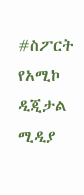#ስፖርት
የአሚኮ ዲጂታል ሚዲያ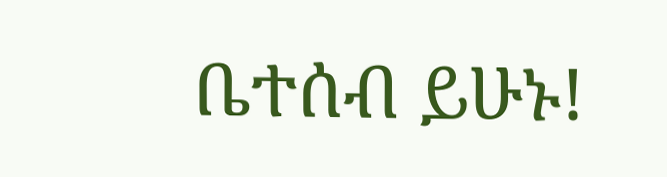ቤተሰብ ይሁኑ!